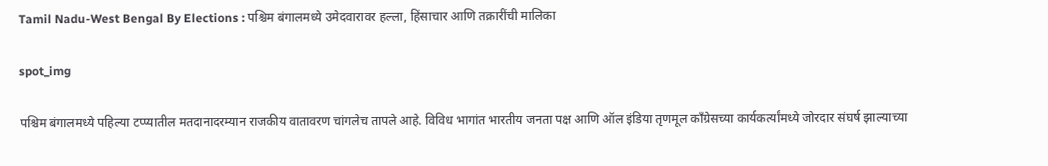Tamil Nadu-West Bengal By Elections : पश्चिम बंगालमध्ये उमेदवारावर हल्ला, हिंसाचार आणि तक्रारींची मालिका

spot_img

पश्चिम बंगालमध्ये पहिल्या टप्प्यातील मतदानादरम्यान राजकीय वातावरण चांगलेच तापले आहे. विविध भागांत भारतीय जनता पक्ष आणि ऑल इंडिया तृणमूल काँग्रेसच्या कार्यकर्त्यांमध्ये जोरदार संघर्ष झाल्याच्या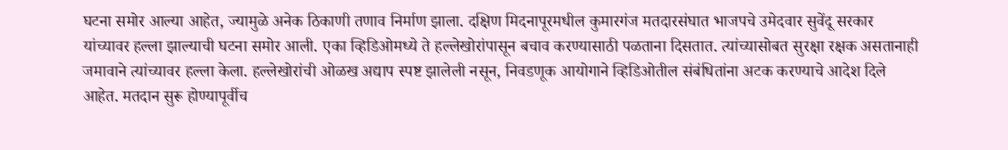घटना समोर आल्या आहेत, ज्यामुळे अनेक ठिकाणी तणाव निर्माण झाला. दक्षिण मिदनापूरमधील कुमारगंज मतदारसंघात भाजपचे उमेदवार सुवेंदू सरकार यांच्यावर हल्ला झाल्याची घटना समोर आली. एका व्हिडिओमध्ये ते हल्लेखोरांपासून बचाव करण्यासाठी पळताना दिसतात. त्यांच्यासोबत सुरक्षा रक्षक असतानाही जमावाने त्यांच्यावर हल्ला केला. हल्लेखोरांची ओळख अद्याप स्पष्ट झालेली नसून, निवडणूक आयोगाने व्हिडिओतील संबंधितांना अटक करण्याचे आदेश दिले आहेत. मतदान सुरू होण्यापूर्वीच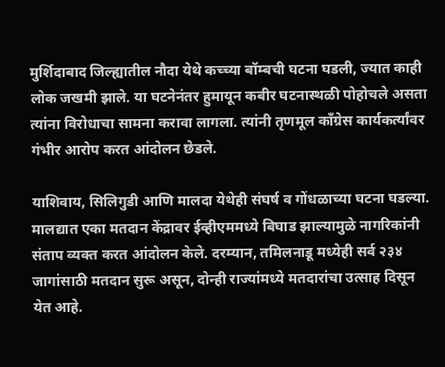मुर्शिदाबाद जिल्ह्यातील नौदा येथे कच्च्या बॉम्बची घटना घडली, ज्यात काही लोक जखमी झाले. या घटनेनंतर हुमायून कबीर घटनास्थळी पोहोचले असता त्यांना विरोधाचा सामना करावा लागला. त्यांनी तृणमूल काँग्रेस कार्यकर्त्यांवर गंभीर आरोप करत आंदोलन छेडले.

याशिवाय, सिलिगुडी आणि मालदा येथेही संघर्ष व गोंधळाच्या घटना घडल्या. मालद्यात एका मतदान केंद्रावर ईव्हीएममध्ये बिघाड झाल्यामुळे नागरिकांनी संताप व्यक्त करत आंदोलन केले. दरम्यान, तमिलनाडू मध्येही सर्व २३४ जागांसाठी मतदान सुरू असून, दोन्ही राज्यांमध्ये मतदारांचा उत्साह दिसून येत आहे.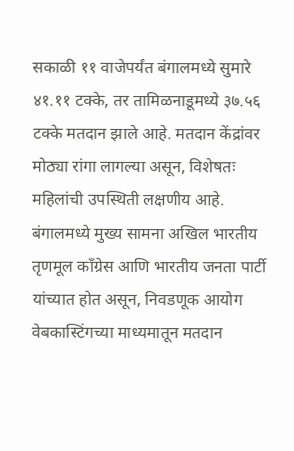सकाळी ११ वाजेपर्यंत बंगालमध्ये सुमारे ४१.११ टक्के, तर तामिळनाडूमध्ये ३७.५६ टक्के मतदान झाले आहे. मतदान केंद्रांवर मोठ्या रांगा लागल्या असून, विशेषतः महिलांची उपस्थिती लक्षणीय आहे. बंगालमध्ये मुख्य सामना अखिल भारतीय तृणमूल काँग्रेस आणि भारतीय जनता पार्टी यांच्यात होत असून, निवडणूक आयोग वेबकास्टिंगच्या माध्यमातून मतदान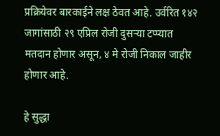प्रक्रियेवर बारकाईने लक्ष ठेवत आहे. उर्वरित १४२ जागांसाठी २९ एप्रिल रोजी दुसऱ्या टप्प्यात मतदान होणार असून, ४ मे रोजी निकाल जाहीर होणार आहे.

हे सुद्धा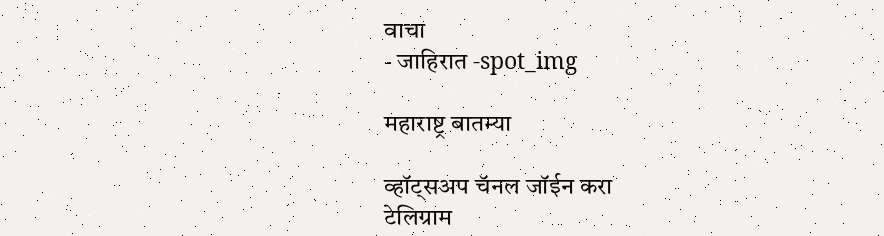वाचा
- जाहिरात -spot_img

महाराष्ट्र बातम्या

व्हॉट्सअप चॅनल जॉईन करा
टेलिग्राम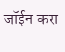जॉईन करा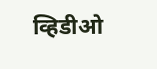व्हिडीओ